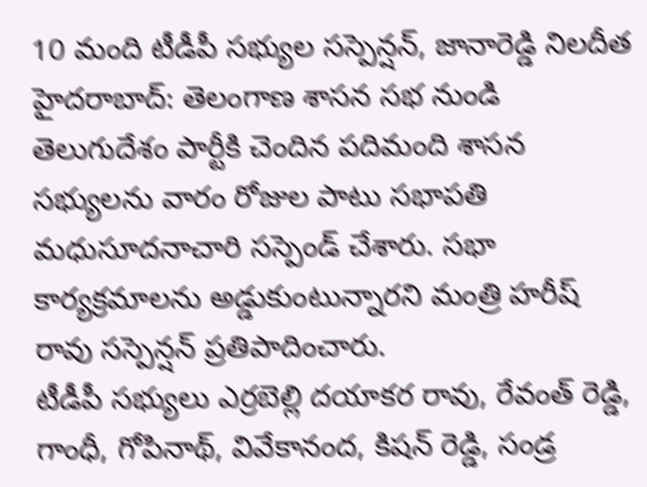10 మంది టీడీపీ సభ్యుల సస్పెన్షన్, జానారెడ్డి నిలదీత
హైదరాబాద్: తెలంగాణ శాసన సభ నుండి తెలుగుదేశం పార్టీకి చెందిన పదిమంది శాసన సభ్యులను వారం రోజుల పాటు సభాపతి మధుసూదనాచారి సస్పెండ్ చేశారు. సభా కార్యక్రమాలను అడ్డుకుంటున్నారని మంత్రి హరీష్ రావు సస్పెన్షన్ ప్రతిపాదించారు.
టీడీపీ సభ్యులు ఎర్రబెల్లి దయాకర రావు, రేవంత్ రెడ్డి, గాంధీ, గోపినాథ్, వివేకానంద, కిషన్ రెడ్డి, సండ్ర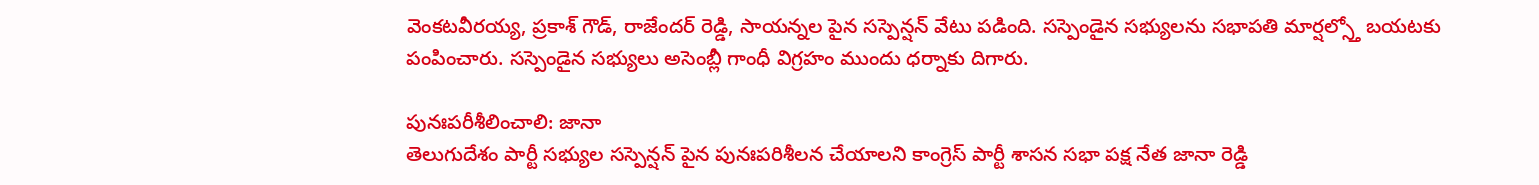వెంకటవీరయ్య, ప్రకాశ్ గౌడ్, రాజేందర్ రెడ్డి, సాయన్నల పైన సస్పెన్షన్ వేటు పడింది. సస్పెండైన సభ్యులను సభాపతి మార్షల్స్తో బయటకు పంపించారు. సస్పెండైన సభ్యులు అసెంబ్లీ గాంధీ విగ్రహం ముందు ధర్నాకు దిగారు.

పునఃపరీశీలించాలి: జానా
తెలుగుదేశం పార్టీ సభ్యుల సస్పెన్షన్ పైన పునఃపరిశీలన చేయాలని కాంగ్రెస్ పార్టీ శాసన సభా పక్ష నేత జానా రెడ్డి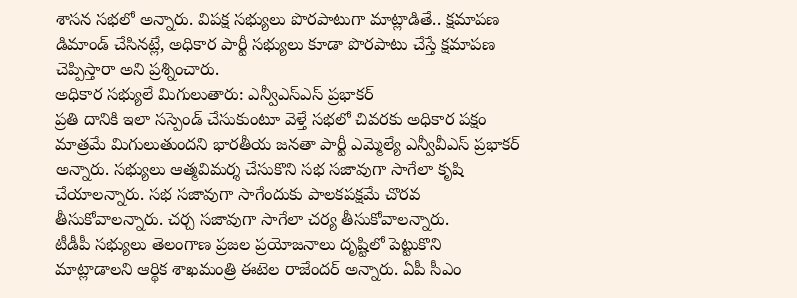శాసన సభలో అన్నారు. విపక్ష సభ్యులు పొరపాటుగా మాట్లాడితే.. క్షమాపణ డిమాండ్ చేసినట్లే, అధికార పార్టీ సభ్యులు కూడా పొరపాటు చేస్తే క్షమాపణ చెప్పిస్తారా అని ప్రశ్నించారు.
అధికార సభ్యులే మిగులుతారు: ఎన్వీఎస్ఎస్ ప్రభాకర్
ప్రతి దానికి ఇలా సస్పెండ్ చేసుకుంటూ వెళ్తే సభలో చివరకు అధికార పక్షం మాత్రమే మిగులుతుందని భారతీయ జనతా పార్టీ ఎమ్మెల్యే ఎన్వీవీఎస్ ప్రభాకర్ అన్నారు. సభ్యులు ఆత్మవిమర్శ చేసుకొని సభ సజావుగా సాగేలా కృషి చేయాలన్నారు. సభ సజావుగా సాగేందుకు పాలకపక్షమే చొరవ తీసుకోవాలన్నారు. చర్చ సజావుగా సాగేలా చర్య తీసుకోవాలన్నారు.
టీడీపీ సభ్యులు తెలంగాణ ప్రజల ప్రయోజనాలు దృష్టిలో పెట్టుకొని మాట్లాడాలని ఆర్థిక శాఖమంత్రి ఈటెల రాజేందర్ అన్నారు. ఏపీ సీఎం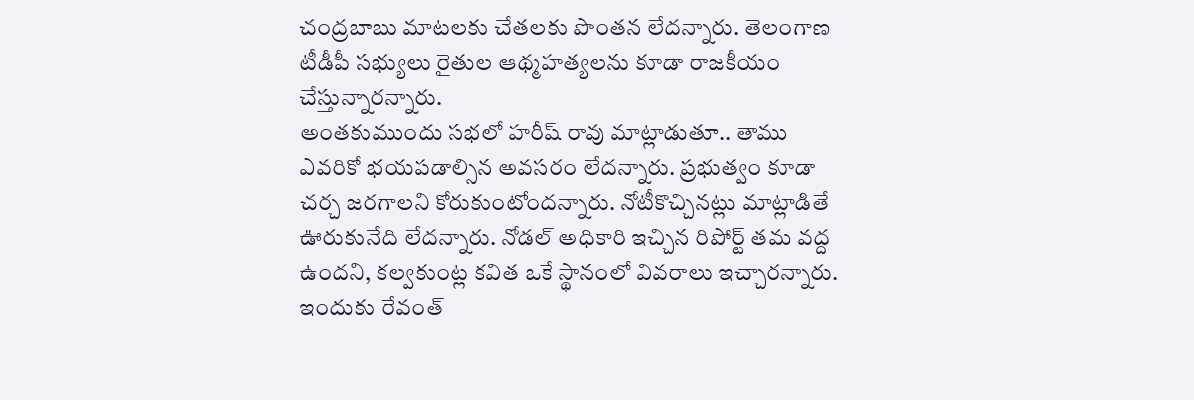చంద్రబాబు మాటలకు చేతలకు పొంతన లేదన్నారు. తెలంగాణ టీడీపీ సభ్యులు రైతుల ఆథ్మహత్యలను కూడా రాజకీయం చేస్తున్నారన్నారు.
అంతకుముందు సభలో హరీష్ రావు మాట్లాడుతూ.. తాము ఎవరికో భయపడాల్సిన అవసరం లేదన్నారు. ప్రభుత్వం కూడా చర్చ జరగాలని కోరుకుంటోందన్నారు. నోటీకొచ్చినట్లు మాట్లాడితే ఊరుకునేది లేదన్నారు. నోడల్ అధికారి ఇచ్చిన రిపోర్ట్ తమ వద్ద ఉందని, కల్వకుంట్ల కవిత ఒకే స్థానంలో వివరాలు ఇచ్చారన్నారు. ఇందుకు రేవంత్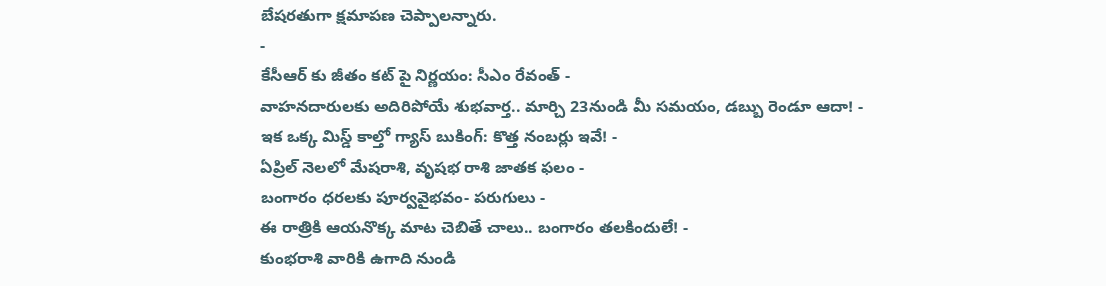బేషరతుగా క్షమాపణ చెప్పాలన్నారు.
-
కేసీఆర్ కు జీతం కట్ పై నిర్ణయం: సీఎం రేవంత్ -
వాహనదారులకు అదిరిపోయే శుభవార్త.. మార్చి 23నుండి మీ సమయం, డబ్బు రెండూ ఆదా! -
ఇక ఒక్క మిస్డ్ కాల్తో గ్యాస్ బుకింగ్: కొత్త నంబర్లు ఇవే! -
ఏప్రిల్ నెలలో మేషరాశి, వృషభ రాశి జాతక ఫలం -
బంగారం ధరలకు పూర్వవైభవం- పరుగులు -
ఈ రాత్రికి ఆయనొక్క మాట చెబితే చాలు.. బంగారం తలకిందులే! -
కుంభరాశి వారికి ఉగాది నుండి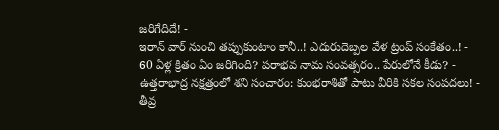జరిగేదిదే! -
ఇరాన్ వార్ నుంచి తప్పుకుంటాం కానీ..! ఎదురుదెబ్పల వేళ ట్రంప్ సంకేతం..! -
60 ఏళ్ల క్రితం ఏం జరిగింది? పరాభవ నామ సంవత్సరం.. పేరులోనే కీడు? -
ఉత్తరాభాద్ర నక్షత్రంలో శని సంచారం: కుంభరాశితో పాటు వీరికి సకల సంపదలు! -
తీవ్ర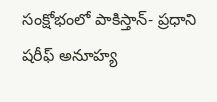సంక్షోభంలో పాకిస్తాన్- ప్రధాని షరీఫ్ అనూహ్య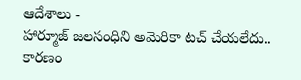ఆదేశాలు -
హార్మూజ్ జలసంధిని అమెరికా టచ్ చేయలేదు.. కారణం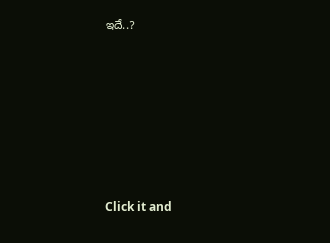ఇదే..?












Click it and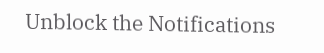Unblock the Notifications